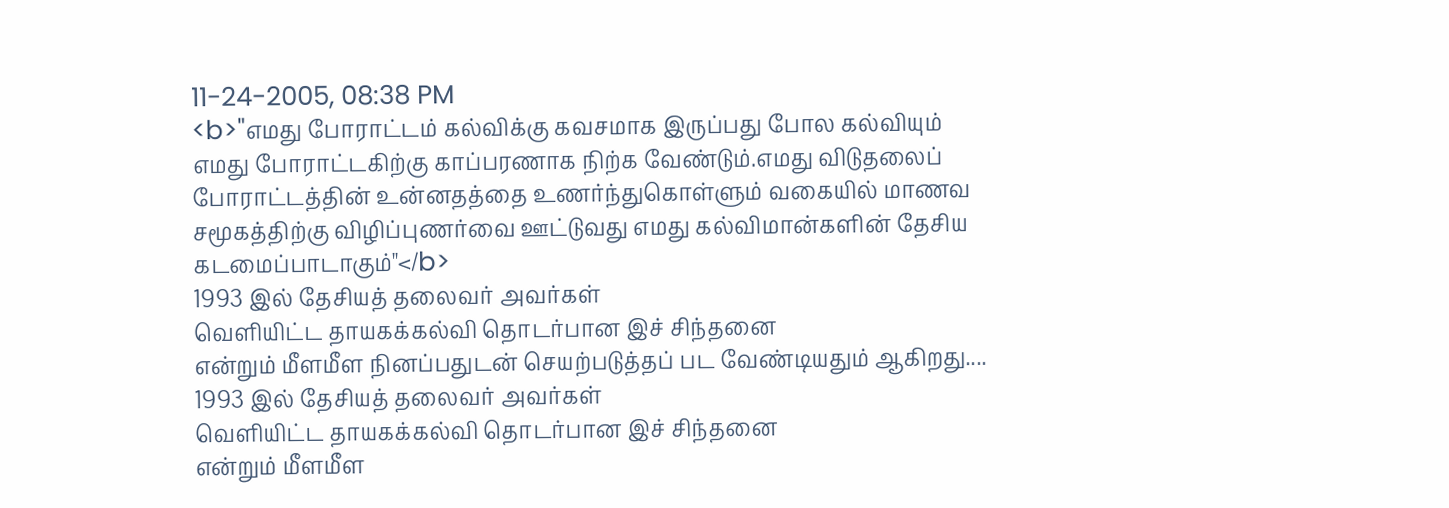11-24-2005, 08:38 PM
<b>"எமது போராட்டம் கல்விக்கு கவசமாக இருப்பது போல கல்வியும் எமது போராட்டகிற்கு காப்பரணாக நிற்க வேண்டும்.எமது விடுதலைப் போராட்டத்தின் உன்னதத்தை உணர்ந்துகொள்ளும் வகையில் மாணவ சமூகத்திற்கு விழிப்புணர்வை ஊட்டுவது எமது கல்விமான்களின் தேசிய கடமைப்பாடாகும்"</b>
1993 இல் தேசியத் தலைவர் அவர்கள்
வெளியிட்ட தாயகக்கல்வி தொடர்பான இச் சிந்தனை
என்றும் மீளமீள நினப்பதுடன் செயற்படுத்தப் பட வேண்டியதும் ஆகிறது....
1993 இல் தேசியத் தலைவர் அவர்கள்
வெளியிட்ட தாயகக்கல்வி தொடர்பான இச் சிந்தனை
என்றும் மீளமீள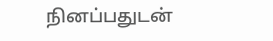நினப்பதுடன்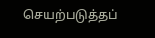செயற்படுத்தப்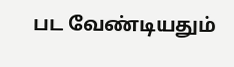பட வேண்டியதும்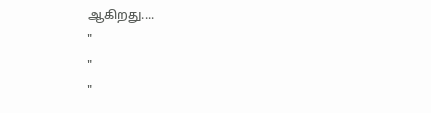ஆகிறது....
"
"
"